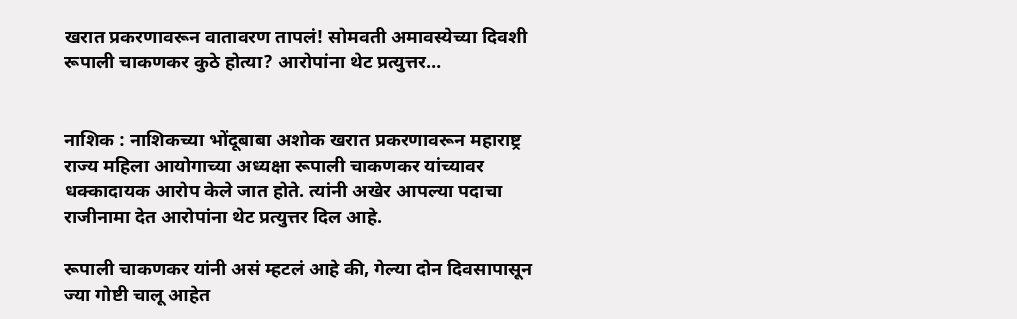खरात प्रकरणावरून वातावरण तापलं! सोमवती अमावस्येच्या दिवशी रूपाली चाकणकर कुठे होत्या? आरोपांना थेट प्रत्युत्तर…


नाशिक : नाशिकच्या भोंदूबाबा अशोक खरात प्रकरणावरून महाराष्ट्र राज्य महिला आयोगाच्या अध्यक्षा रूपाली चाकणकर यांच्यावर धक्कादायक आरोप केले जात होते. त्यांनी अखेर आपल्या पदाचा राजीनामा देत आरोपांना थेट प्रत्युत्तर दिल आहे.

रूपाली चाकणकर यांनी असं म्हटलं आहे की, गेल्या दोन दिवसापासून ज्या गोष्टी चालू आहेत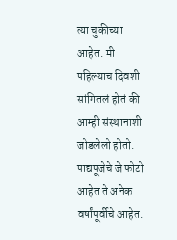त्या चुकीच्या आहेत. मी पहिल्याच दिवशी सांगितलं होतं की आम्ही संस्थानाशी जोडलेलो होतो. पाद्यपूजेचे जे फोटो आहेत ते अनेक वर्षांपूर्वीचे आहेत.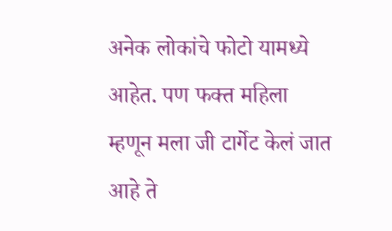अनेक लोकांचे फोटो यामध्ये आहेत. पण फक्त महिला म्हणून मला जी टार्गेट केलं जात आहे ते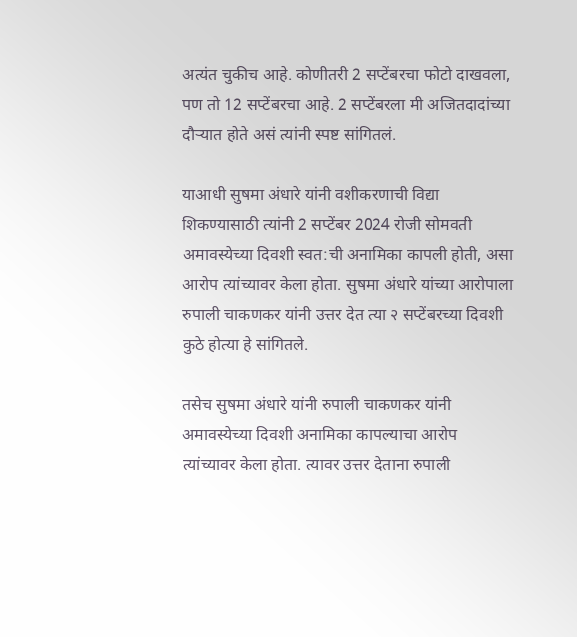अत्यंत चुकीच आहे. कोणीतरी 2 सप्टेंबरचा फोटो दाखवला, पण तो 12 सप्टेंबरचा आहे. 2 सप्टेंबरला मी अजितदादांच्या दौऱ्यात होते असं त्यांनी स्पष्ट सांगितलं.

याआधी सुषमा अंधारे यांनी वशीकरणाची विद्या शिकण्यासाठी त्यांनी 2 सप्टेंबर 2024 रोजी सोमवती अमावस्येच्या दिवशी स्वत:ची अनामिका कापली होती, असा आरोप त्यांच्यावर केला होता. सुषमा अंधारे यांच्या आरोपाला रुपाली चाकणकर यांनी उत्तर देत त्या २ सप्टेंबरच्या दिवशी कुठे होत्या हे सांगितले.

तसेच सुषमा अंधारे यांनी रुपाली चाकणकर यांनी अमावस्येच्या दिवशी अनामिका कापल्याचा आरोप त्यांच्यावर केला होता. त्यावर उत्तर देताना रुपाली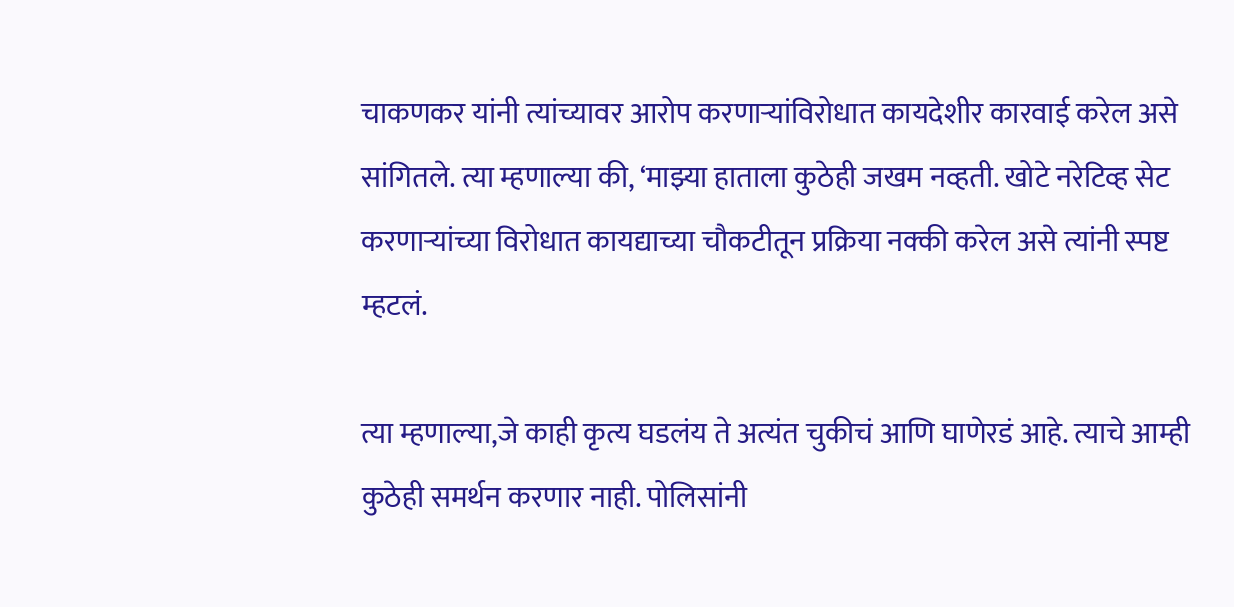चाकणकर यांनी त्यांच्यावर आरोप करणाऱ्यांविरोधात कायदेशीर कारवाई करेल असे सांगितले. त्या म्हणाल्या की, ‘माझ्या हाताला कुठेही जखम नव्हती. खोटे नरेटिव्ह सेट करणाऱ्यांच्या विरोधात कायद्याच्या चौकटीतून प्रक्रिया नक्की करेल असे त्यांनी स्पष्ट म्हटलं.

त्या म्हणाल्या,जे काही कृत्य घडलंय ते अत्यंत चुकीचं आणि घाणेरडं आहे. त्याचे आम्ही कुठेही समर्थन करणार नाही. पोलिसांनी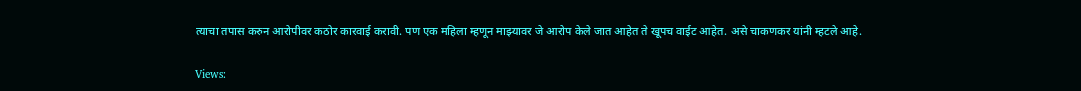त्याचा तपास करुन आरोपीवर कठोर कारवाई करावी. पण एक महिला म्हणून माझ्यावर जे आरोप केले जात आहेत ते खूपच वाईट आहेत. असे चाकणकर यांनी म्हटले आहे.

Views: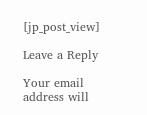[jp_post_view]

Leave a Reply

Your email address will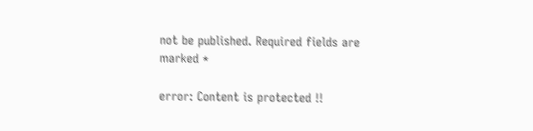not be published. Required fields are marked *

error: Content is protected !!